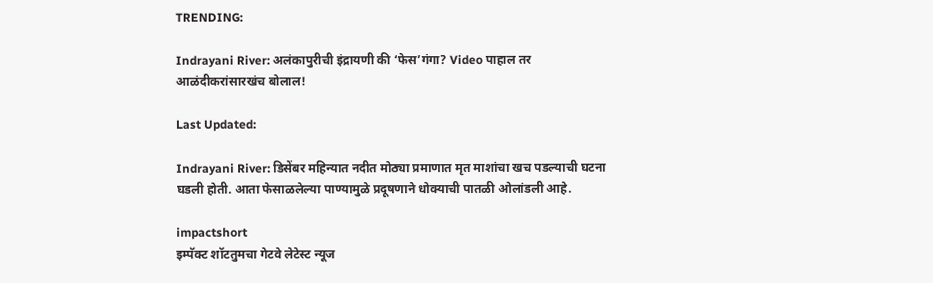TRENDING:

Indrayani River: अलंकापुरीची इंद्रायणी की ‘फेस’गंगा? Video पाहाल तर आळंदीकरांसारखंच बोलाल!

Last Updated:

Indrayani River: डिसेंबर महिन्यात नदीत मोठ्या प्रमाणात मृत माशांचा खच पडल्याची घटना घडली होती. आता फेसाळलेल्या पाण्यामुळे प्रदूषणाने धोक्याची पातळी ओलांडली आहे.

impactshort
इम्पॅक्ट शॉटतुमचा गेटवे लेटेस्ट न्यूज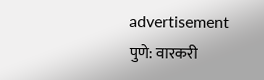advertisement
पुणे: वारकरी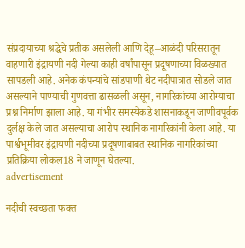संप्रदायाच्या श्रद्धेचे प्रतीक असलेली आणि देहू–आळंदी परिसरातून वाहणारी इंद्रायणी नदी गेल्या काही वर्षांपासून प्रदूषणाच्या विळख्यात सापडली आहे. अनेक कंपन्यांचे सांडपाणी थेट नदीपात्रात सोडले जात असल्याने पाण्याची गुणवत्ता ढासळली असून, नागरिकांच्या आरोग्याचा प्रश्न निर्माण झाला आहे. या गंभीर समस्येकडे शासनाकडून जाणीवपूर्वक दुर्लक्ष केले जात असल्याचा आरोप स्थानिक नागरिकांनी केला आहे. या पार्श्वभूमीवर इंद्रायणी नदीच्या प्रदूषणाबाबत स्थानिक नागरिकांच्या प्रतिक्रिया लोकल18 ने जाणून घेतल्या.
advertisement

नदीची स्वच्छता फक्त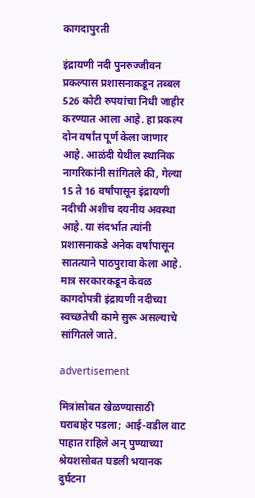कागदापुरती

इंद्रायणी नदी पुनरुज्जीवन प्रकल्पास प्रशासनाकडून तब्बल 526 कोटी रुपयांचा निधी जाहीर करण्यात आला आहे. हा प्रकल्प दोन वर्षांत पूर्ण केला जाणार आहे. आळंदी येथील स्थानिक नागरिकांनी सांगितले की, गेल्या 15 ते 16 वर्षांपासून इंद्रायणी नदीची अशीच दयनीय अवस्था आहे. या संदर्भात त्यांनी प्रशासनाकडे अनेक वर्षांपासून सातत्याने पाठपुरावा केला आहे. मात्र सरकारकडून केवळ कागदोपत्री इंद्रायणी नदीच्या स्वच्छतेची कामे सुरू असल्याचे सांगितले जाते.

advertisement

मित्रांसोबत खेळण्यासाठी घराबाहेर पडला; आई-वडील वाट पाहात राहिले अन् पुण्याच्या श्रेयशसोबत घडली भयानक दुर्घटना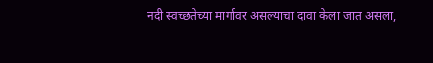नदी स्वच्छतेच्या मार्गावर असल्याचा दावा केला जात असला,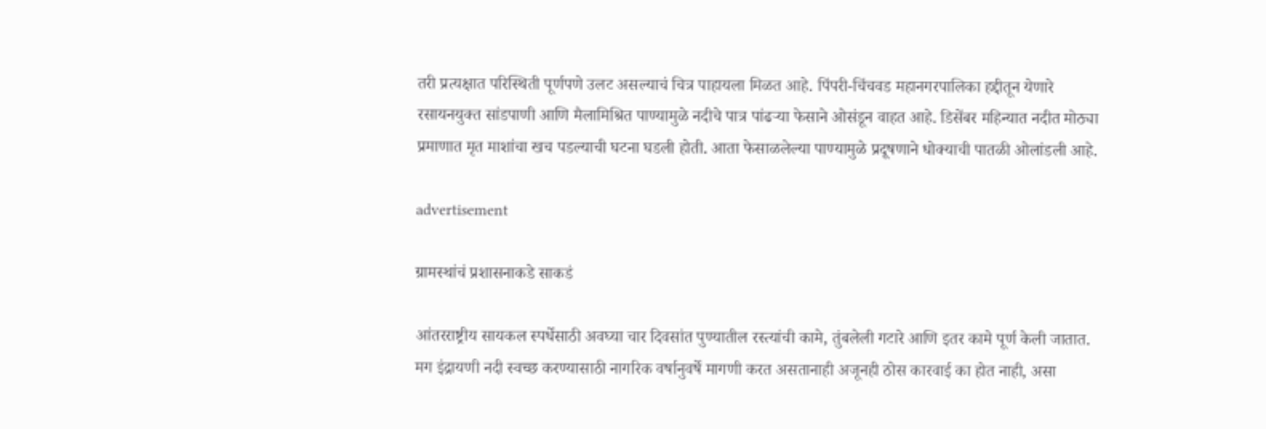तरी प्रत्यक्षात परिस्थिती पूर्णपणे उलट असल्याचं चित्र पाहायला मिळत आहे. पिंपरी-चिंचवड महानगरपालिका हद्दीतून येणारे रसायनयुक्त सांडपाणी आणि मैलामिश्रित पाण्यामुळे नदीचे पात्र पांढऱ्या फेसाने ओसंडून वाहत आहे. डिसेंबर महिन्यात नदीत मोठ्या प्रमाणात मृत माशांचा खच पडल्याची घटना घडली होती. आता फेसाळलेल्या पाण्यामुळे प्रदूषणाने धोक्याची पातळी ओलांडली आहे.

advertisement

ग्रामस्थांचं प्रशासनाकडे साकडं

आंतरराष्ट्रीय सायकल स्पर्धेसाठी अवघ्या चार दिवसांत पुण्यातील रस्त्यांची कामे, तुंबलेली गटारे आणि इतर कामे पूर्ण केली जातात. मग इंद्रायणी नदी स्वच्छ करण्यासाठी नागरिक वर्षानुवर्षे मागणी करत असतानाही अजूनही ठोस कारवाई का होत नाही, असा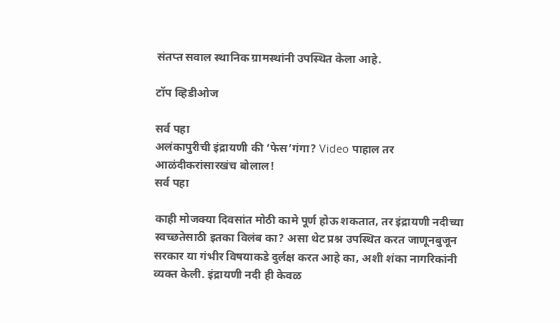संतप्त सवाल स्थानिक ग्रामस्थांनी उपस्थित केला आहे.

टॉप व्हिडीओज

सर्व पहा
अलंकापुरीची इंद्रायणी की ‘फेस’गंगा? Video पाहाल तर आळंदीकरांसारखंच बोलाल!
सर्व पहा

काही मोजक्या दिवसांत मोठी कामे पूर्ण होऊ शकतात, तर इंद्रायणी नदीच्या स्वच्छतेसाठी इतका विलंब का? असा थेट प्रश्न उपस्थित करत जाणूनबुजून सरकार या गंभीर विषयाकडे दुर्लक्ष करत आहे का, अशी शंका नागरिकांनी व्यक्त केली. इंद्रायणी नदी ही केवळ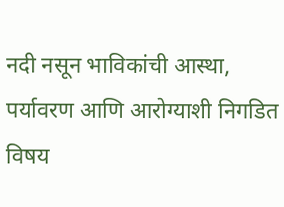नदी नसून भाविकांची आस्था, पर्यावरण आणि आरोग्याशी निगडित विषय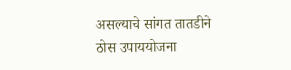असल्याचे सांगत तातडीने ठोस उपाययोजना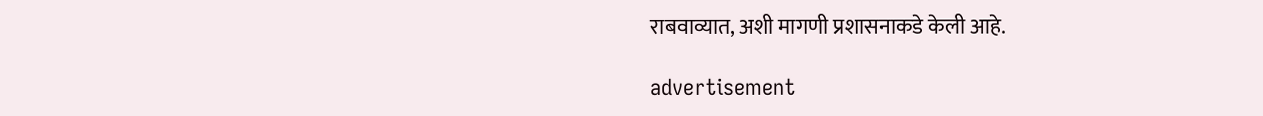राबवाव्यात, अशी मागणी प्रशासनाकडे केली आहे.

advertisement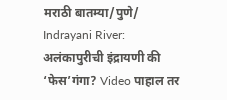मराठी बातम्या/पुणे/
Indrayani River: अलंकापुरीची इंद्रायणी की ‘फेस’गंगा? Video पाहाल तर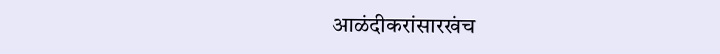आळंदीकरांसारखंच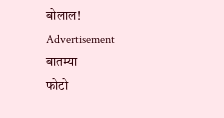बोलाल!
Advertisement
बातम्या
फोटो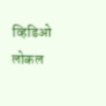व्हिडिओ
लोकल